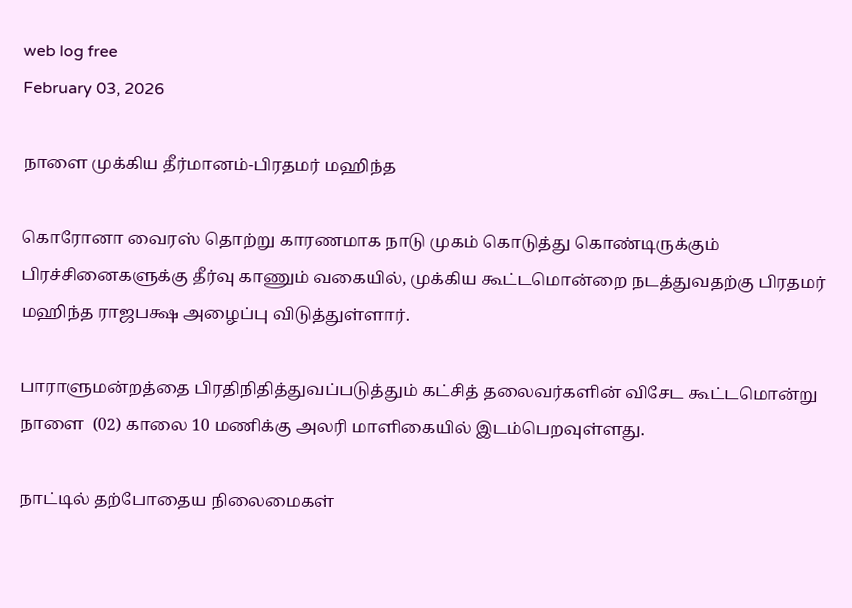web log free
February 03, 2026

நாளை முக்கிய தீர்மானம்-பிரதமர் மஹிந்த

கொரோனா வைரஸ் தொற்று காரணமாக நாடு முகம் கொடுத்து கொண்டிருக்கும் பிரச்சினைகளுக்கு தீர்வு காணும் வகையில், முக்கிய கூட்டமொன்றை நடத்துவதற்கு பிரதமர் மஹிந்த ராஜபக்ஷ அழைப்பு விடுத்துள்ளார்.

பாராளுமன்றத்தை பிரதிநிதித்துவப்படுத்தும் கட்சித் தலைவர்களின் விசேட கூட்டமொன்று நாளை  (02) காலை 10 மணிக்கு அலரி மாளிகையில் இடம்பெறவுள்ளது.

நாட்டில் தற்போதைய நிலைமைகள்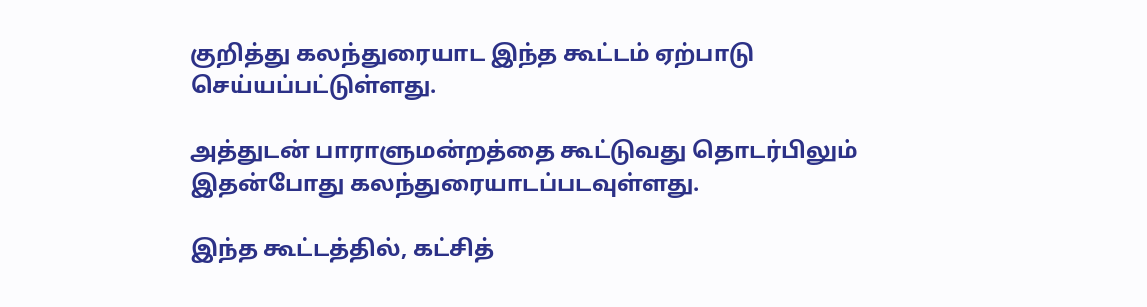குறித்து கலந்துரையாட இந்த கூட்டம் ஏற்பாடு செய்யப்பட்டுள்ளது.

அத்துடன் பாராளுமன்றத்தை கூட்டுவது தொடர்பிலும் இதன்போது கலந்துரையாடப்படவுள்ளது.

இந்த கூட்டத்தில், கட்சித்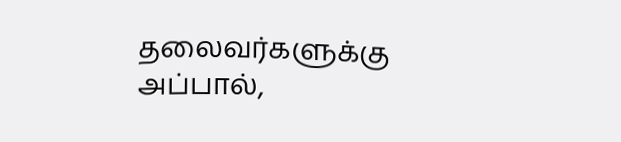தலைவர்களுக்கு அப்பால்,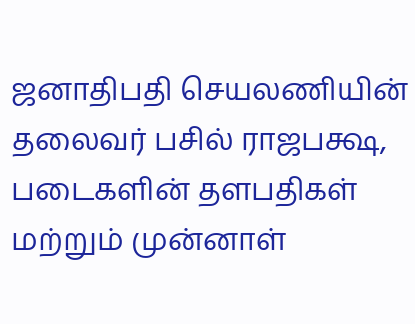ஜனாதிபதி செயலணியின் தலைவர் பசில் ராஜபக்ஷ, படைகளின் தளபதிகள் மற்றும் முன்னாள்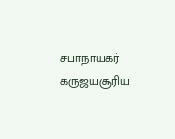சபாநாயகர் கருஜயசூரிய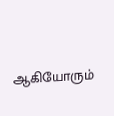ஆகியோரும்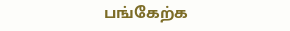பங்கேற்க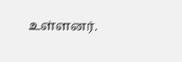உள்ளனர்.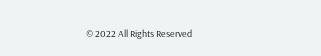© 2022 All Rights Reserved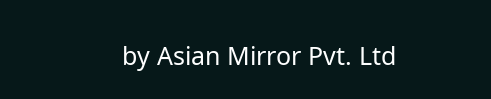by Asian Mirror Pvt. Ltd